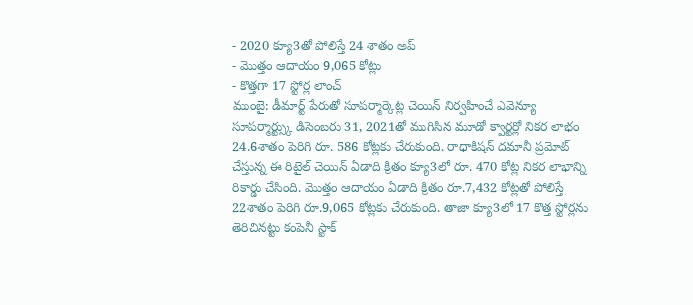- 2020 క్యూ3తో పోలిస్తే 24 శాతం అప్
- మొత్తం ఆదాయం 9,065 కోట్లు
- కొత్తగా 17 స్టోర్ల లాంచ్
ముంబై: డీమార్ట్ పేరుతో సూపర్మార్కెట్ల చెయిన్ నిర్వహించే ఎవెన్యూ సూపర్మార్ట్స్కు డిసెంబరు 31, 2021తో ముగిసిన మూడో క్వార్టర్లో నికర లాభం 24.6శాతం పెరిగి రూ. 586 కోట్లకు చేరుకుంది. రాధాకిషన్ దమానీ ప్రమోట్ చేస్తున్న ఈ రిటైల్ చెయిన్ ఏడాది క్రితం క్యూ3లో రూ. 470 కోట్ల నికర లాభాన్ని రికార్డు చేసింది. మొత్తం ఆదాయం ఏడాది క్రితం రూ.7,432 కోట్లతో పోలిస్తే 22శాతం పెరిగి రూ.9,065 కోట్లకు చేరుకుంది. తాజా క్యూ3లో 17 కొత్త స్టోర్లను తెరిచినట్టు కంపెనీ స్టాక్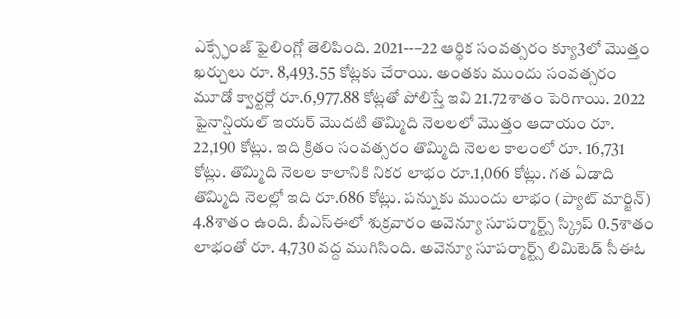ఎక్స్ఛేంజ్ ఫైలింగ్లో తెలిపింది. 2021--–22 ఆర్థిక సంవత్సరం క్యూ3లో మొత్తం ఖర్చులు రూ. 8,493.55 కోట్లకు చేరాయి. అంతకు ముందు సంవత్సరం మూడో క్వార్టర్లో రూ.6,977.88 కోట్లతో పోలిస్తే ఇవి 21.72శాతం పెరిగాయి. 2022 ఫైనాన్షియల్ ఇయర్ మొదటి తొమ్మిది నెలలలో మొత్తం ఆదాయం రూ. 22,190 కోట్లు. ఇది క్రితం సంవత్సరం తొమ్మిది నెలల కాలంలో రూ. 16,731 కోట్లు. తొమ్మిది నెలల కాలానికి నికర లాభం రూ.1,066 కోట్లు. గత ఏడాది తొమ్మిది నెలల్లో ఇది రూ.686 కోట్లు. పన్నుకు ముందు లాభం (ప్యాట్ మార్జిన్) 4.8శాతం ఉంది. బీఎస్ఈలో శుక్రవారం అవెన్యూ సూపర్మార్ట్స్ స్క్రిప్ 0.5శాతం లాభంతో రూ. 4,730 వద్ద ముగిసింది. అవెన్యూ సూపర్మార్ట్స్ లిమిటెడ్ సీఈఓ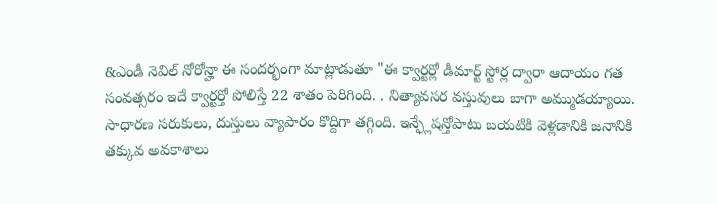&ఎండీ నెవిల్ నోరోన్హా ఈ సందర్భంగా మాట్లాడుతూ "ఈ క్వార్టర్లో డీమార్ట్ స్టోర్ల ద్వారా ఆదాయం గత సంవత్సరం ఇదే క్వార్టర్తో పోలిస్తే 22 శాతం పెరిగింది. . నిత్యావసర వస్తువులు బాగా అమ్ముడయ్యాయి. సాధారణ సరుకులు, దుస్తులు వ్యాపారం కొద్దిగా తగ్గింది. ఇన్ఫ్లేషన్తోపాటు బయటికి వెళ్లడానికి జనానికి తక్కువ అవకాశాలు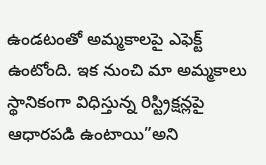ఉండటంతో అమ్మకాలపై ఎఫెక్ట్ ఉంటోంది. ఇక నుంచి మా అమ్మకాలు స్థానికంగా విధిస్తున్న రిస్ట్రిక్షన్లపై ఆధారపడి ఉంటాయి”అని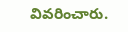వివరించారు.